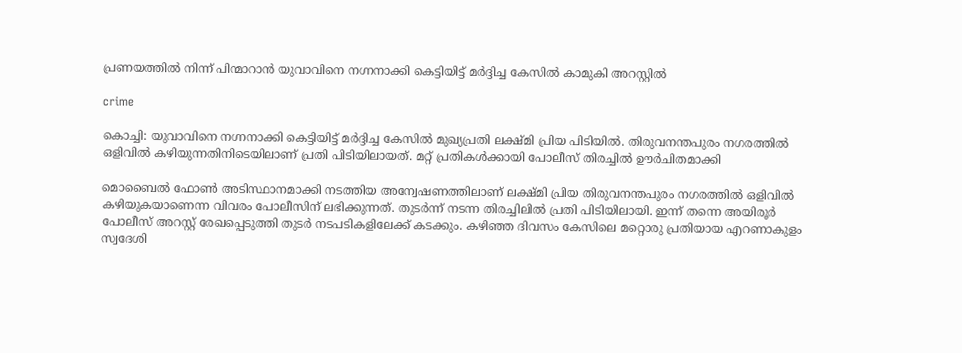പ്രണയത്തില്‍ നിന്ന് പിന്മാറാന്‍ യുവാവിനെ നഗ്നനാക്കി കെട്ടിയിട്ട് മർദ്ദിച്ച കേസിൽ കാമുകി അറസ്റ്റില്‍

crime

കൊച്ചി: യുവാവിനെ നഗ്നനാക്കി കെട്ടിയിട്ട് മർദ്ദിച്ച കേസിൽ മുഖ്യപ്രതി ലക്ഷ്മി പ്രിയ പിടിയിൽ. തിരുവനന്തപുരം നഗരത്തിൽ ഒളിവിൽ കഴിയുന്നതിനിടെയിലാണ് പ്രതി പിടിയിലായത്. മറ്റ് പ്രതികൾക്കായി പോലീസ് തിരച്ചിൽ ഊർചിതമാക്കി

മൊബൈൽ ഫോൺ അടിസ്ഥാനമാക്കി നടത്തിയ അന്വേഷണത്തിലാണ് ലക്ഷ്മി പ്രിയ തിരുവനന്തപുരം നഗരത്തിൽ ഒളിവിൽ കഴിയുകയാണെന്ന വിവരം പോലീസിന് ലഭിക്കുന്നത്. തുടർന്ന് നടന്ന തിരച്ചിലിൽ പ്രതി പിടിയിലായി. ഇന്ന് തന്നെ അയിരൂർ പോലീസ് അറസ്റ്റ് രേഖപ്പെടുത്തി തുടർ നടപടികളിലേക്ക് കടക്കും. കഴിഞ്ഞ ദിവസം കേസിലെ മറ്റൊരു പ്രതിയായ എറണാകുളം സ്വദേശി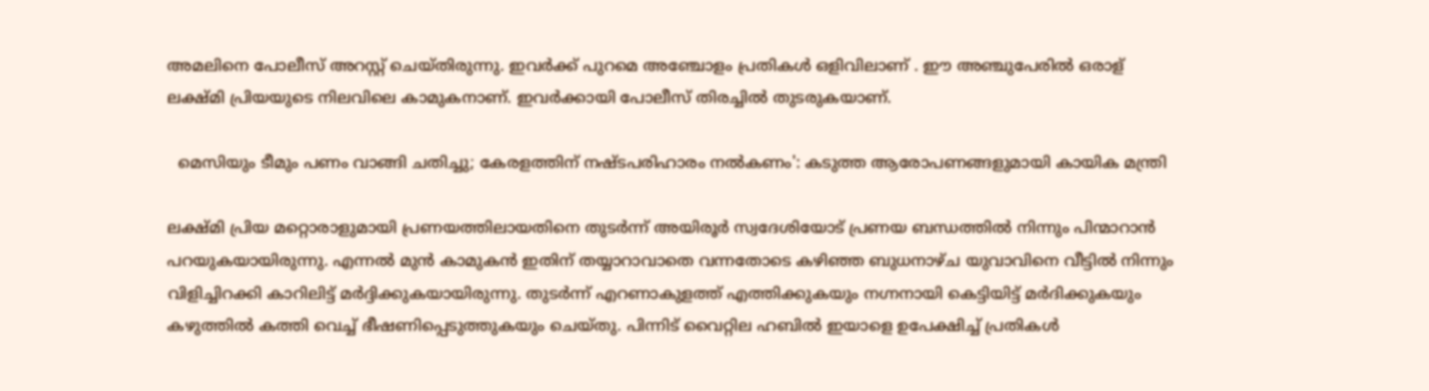അമലിനെ പോലീസ് അറസ്റ്റ് ചെയ്തിരുന്നു. ഇവർക്ക് പുറമെ അഞ്ചോളം പ്രതികൾ ഒളിവിലാണ് . ഈ അഞ്ചുപേരിൽ ഒരാള് ലക്ഷ്മി പ്രിയയുടെ നിലവിലെ കാമുകനാണ്. ഇവർക്കായി പോലീസ് തിരച്ചിൽ തുടരുകയാണ്.

  മെസിയും ടീമും പണം വാങ്ങി ചതിച്ചു; കേരളത്തിന് നഷ്ടപരിഹാരം നൽകണം': കടുത്ത ആരോപണങ്ങളുമായി കായിക മന്ത്രി

ലക്ഷ്മി പ്രിയ മറ്റൊരാളുമായി പ്രണയത്തിലായതിനെ തുടർന്ന് അയിരൂർ സ്വദേശിയോട് പ്രണയ ബന്ധത്തിൽ നിന്നും പിന്മാറാൻ പറയുകയായിരുന്നു. എന്നൽ മുൻ കാമുകൻ ഇതിന് തയ്യാറാവാതെ വന്നതോടെ കഴിഞ്ഞ ബുധനാഴ്ച യുവാവിനെ വീട്ടിൽ നിന്നും വിളിച്ചിറക്കി കാറിലിട്ട് മർദ്ദിക്കുകയായിരുന്നു. തുടർന്ന് എറണാകുളത്ത് എത്തിക്കുകയും നഗ്നനായി കെട്ടിയിട്ട് മർദിക്കുകയും കഴുത്തിൽ കത്തി വെച്ച് ഭീഷണിപ്പെടുത്തുകയും ചെയ്തു. പിന്നിട് വൈറ്റില ഹബിൽ ഇയാളെ ഉപേക്ഷിച്ച് പ്രതികൾ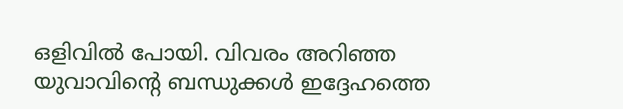ഒളിവിൽ പോയി. വിവരം അറിഞ്ഞ യുവാവിൻ്റെ ബന്ധുക്കൾ ഇദ്ദേഹത്തെ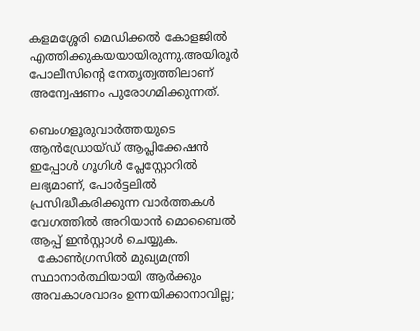കളമശ്ശേരി മെഡിക്കൽ കോളജിൽ എത്തിക്കുകയയായിരുന്നു.അയിരൂർ പോലീസിൻ്റെ നേതൃത്വത്തിലാണ് അന്വേഷണം പുരോഗമിക്കുന്നത്.

ബെംഗളൂരുവാർത്തയുടെ ആൻഡ്രോയ്ഡ് ആപ്ലിക്കേഷൻ ഇപ്പോൾ ഗൂഗിൾ പ്ലേസ്റ്റോറിൽ ലഭ്യമാണ്, പോർട്ടലിൽ പ്രസിദ്ധീകരിക്കുന്ന വാർത്തകൾ വേഗത്തിൽ അറിയാൻ മൊബൈൽ ആപ്പ് ഇൻസ്റ്റാൾ ചെയ്യുക.
  കോൺഗ്രസിൽ മുഖ്യമന്ത്രി സ്ഥാനാർത്ഥിയായി ആർക്കും അവകാശവാദം ഉന്നയിക്കാനാവില്ല;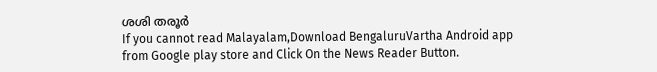ശശി തരൂര്‍
If you cannot read Malayalam,Download BengaluruVartha Android app from Google play store and Click On the News Reader Button.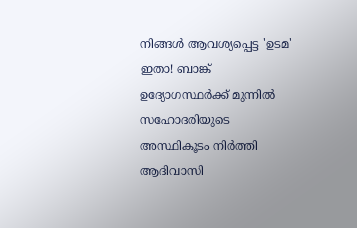നിങ്ങൾ ആവശ്യപ്പെട്ട 'ഉടമ' ഇതാ! ബാങ്ക് ഉദ്യോഗസ്ഥർക്ക് മുന്നിൽ സഹോദരിയുടെ അസ്ഥികൂടം നിർത്തി ആദിവാസി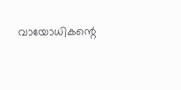വായോധികന്റെ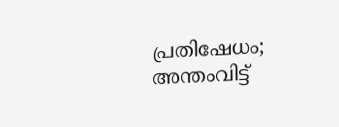പ്രതിഷേധം; അന്തംവിട്ട്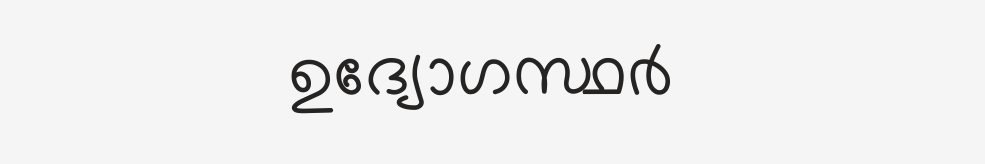ഉദ്യോഗസ്ഥർ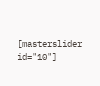[masterslider id="10"]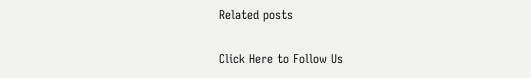Related posts

Click Here to Follow Us